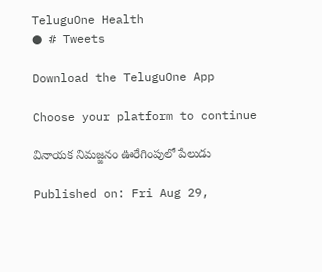TeluguOne Health
● # Tweets

Download the TeluguOne App

Choose your platform to continue

వినాయక నిమజ్జనం ఊరేగింపులో పేలుడు

Published on: Fri Aug 29,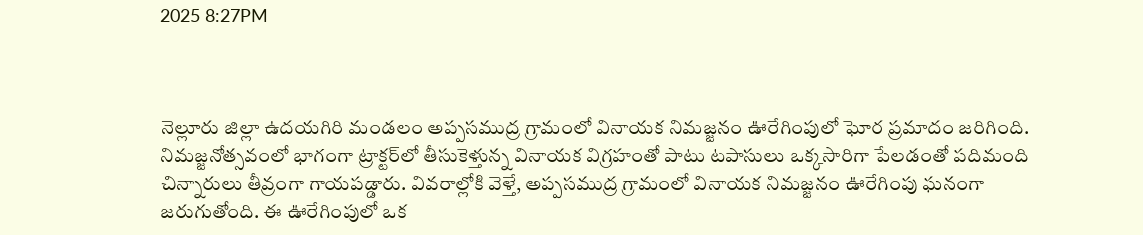2025 8:27PM



నెల్లూరు జిల్లా ఉదయగిరి మండలం అప్పసముద్ర గ్రామంలో వినాయక నిమజ్జనం ఊరేగింపులో ఘోర ప్రమాదం జరిగింది. నిమజ్జనోత్సవంలో భాగంగా ట్రాక్టర్‌లో తీసుకెళ్తున్న వినాయక విగ్రహంతో పాటు టపాసులు ఒక్కసారిగా పేలడంతో పదిమంది చిన్నారులు తీవ్రంగా గాయపడ్డారు. వివరాల్లోకి వెళ్తే, అప్పసముద్ర గ్రామంలో వినాయక నిమజ్జనం ఊరేగింపు ఘనంగా జరుగుతోంది. ఈ ఊరేగింపులో ఒక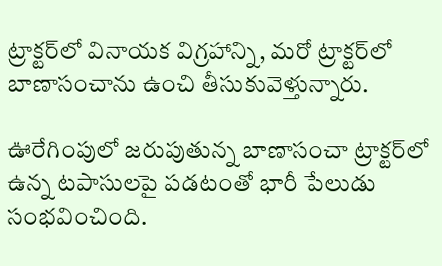ట్రాక్టర్‌లో వినాయక విగ్రహాన్ని, మరో ట్రాక్టర్‌లో బాణాసంచాను ఉంచి తీసుకువెళ్తున్నారు.

ఊరేగింపులో జరుపుతున్న బాణాసంచా ట్రాక్టర్‌లో ఉన్న టపాసులపై పడటంతో భారీ పేలుడు సంభవించింది.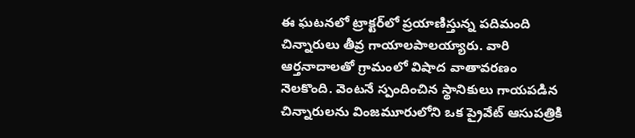ఈ ఘటనలో ట్రాక్టర్‌లో ప్రయాణిస్తున్న పదిమంది చిన్నారులు తీవ్ర గాయాలపాలయ్యారు. వారి ఆర్తనాదాలతో గ్రామంలో విషాద వాతావరణం నెలకొంది. వెంటనే స్పందించిన స్థానికులు గాయపడిన చిన్నారులను వింజమూరులోని ఒక ప్రైవేట్ ఆసుపత్రికి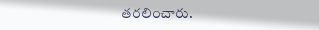తరలించారు.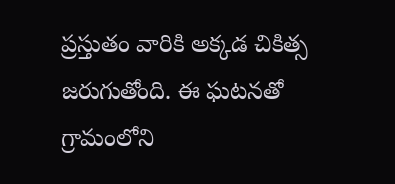ప్రస్తుతం వారికి అక్కడ చికిత్స జరుగుతోంది. ఈ ఘటనతో గ్రామంలోని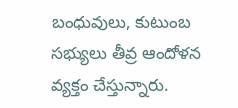బంధువులు, కుటుంబ సభ్యులు తీవ్ర ఆందోళన వ్యక్తం చేస్తున్నారు.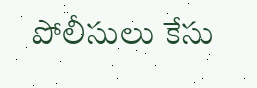పోలీసులు కేసు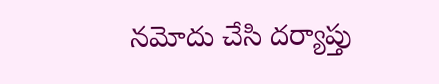నమోదు చేసి దర్యాప్తు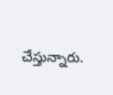చేస్తున్నారు.